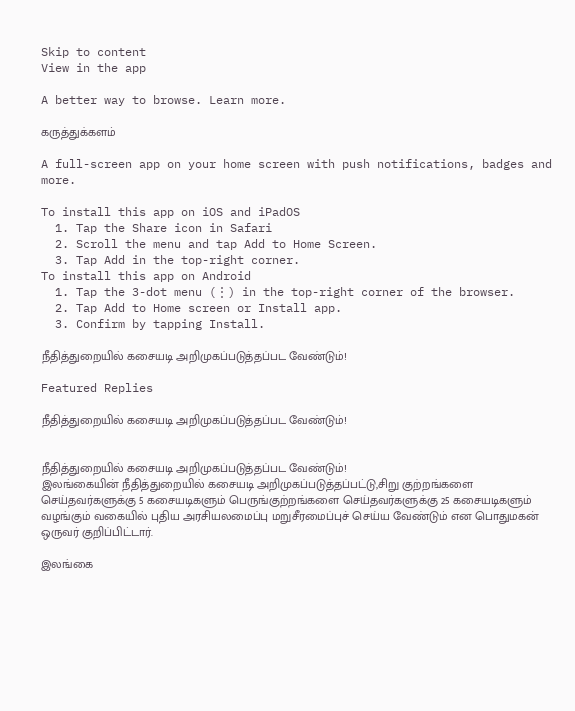Skip to content
View in the app

A better way to browse. Learn more.

கருத்துக்களம்

A full-screen app on your home screen with push notifications, badges and more.

To install this app on iOS and iPadOS
  1. Tap the Share icon in Safari
  2. Scroll the menu and tap Add to Home Screen.
  3. Tap Add in the top-right corner.
To install this app on Android
  1. Tap the 3-dot menu (⋮) in the top-right corner of the browser.
  2. Tap Add to Home screen or Install app.
  3. Confirm by tapping Install.

நீதித்துறையில் கசையடி அறிமுகப்படுத்தப்பட வேண்டும்!

Featured Replies

நீதித்துறையில் கசையடி அறிமுகப்படுத்தப்பட வேண்டும்!


நீதித்துறையில் கசையடி அறிமுகப்படுத்தப்பட வேண்டும்!
இலங்கையின் நீதித்துறையில் கசையடி அறிமுகப்படுத்தப்பட்டு,சிறு குற்றங்களை செய்தவர்களுக்கு 5 கசையடிகளும் பெருங்குற்றங்களை செய்தவர்களுக்கு 25 கசையடிகளும் வழங்கும் வகையில் புதிய அரசியலமைப்பு மறுசீரமைப்புச் செய்ய வேண்டும் என பொதுமகன் ஒருவர் குறிப்பிட்டார்.

இலங்கை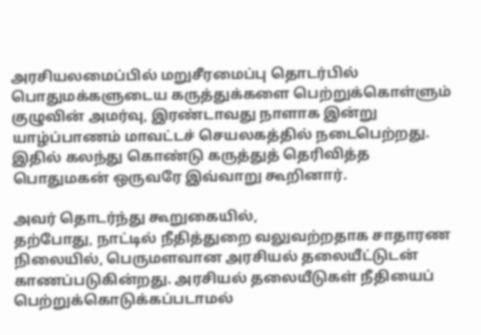அரசியலமைப்பில் மறுசீரமைப்பு தொடர்பில் பொதுமக்களுடைய கருத்துக்களை பெற்றுக்கொள்ளும் குழுவின் அமர்வு, இரண்டாவது நாளாக இன்று யாழ்ப்பாணம் மாவட்டச் செயலகத்தில் நடைபெற்றது. இதில் கலந்து கொண்டு கருத்துத் தெரிவித்த பொதுமகன் ஒருவரே இவ்வாறு கூறினார்.

அவர் தொடர்ந்து கூறுகையில்,
தற்போது, நாட்டில் நீதித்துறை வலுவற்றதாக சாதாரண நிலையில், பெருமளவான அரசியல் தலையீட்டுடன் காணப்படுகின்றது. அரசியல் தலையீடுகள் நீதியைப் பெற்றுக்கொடுக்கப்படாமல்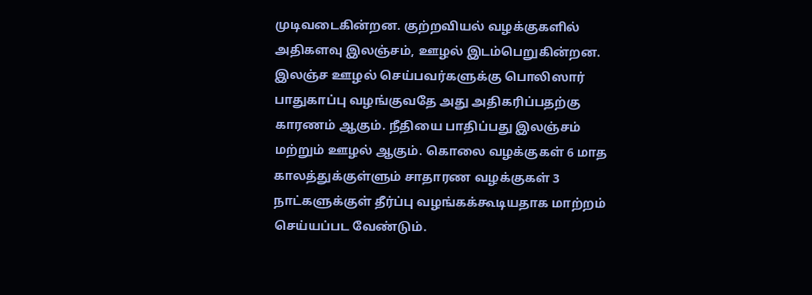முடிவடைகின்றன. குற்றவியல் வழக்குகளில் அதிகளவு இலஞ்சம், ஊழல் இடம்பெறுகின்றன. இலஞ்ச ஊழல் செய்பவர்களுக்கு பொலிஸார் பாதுகாப்பு வழங்குவதே அது அதிகரிப்பதற்கு காரணம் ஆகும். நீதியை பாதிப்பது இலஞ்சம் மற்றும் ஊழல் ஆகும். கொலை வழக்குகள் 6 மாத காலத்துக்குள்ளும் சாதாரண வழக்குகள் 3 நாட்களுக்குள் தீர்ப்பு வழங்கக்கூடியதாக மாற்றம் செய்யப்பட வேண்டும்.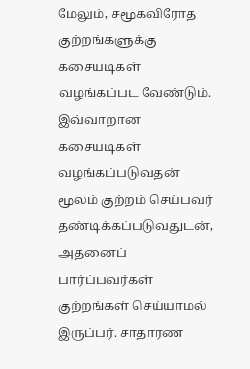மேலும், சமூகவிரோத குற்றங்களுக்கு கசையடிகள் வழங்கப்பட வேண்டும். இவ்வாறான கசையடிகள் வழங்கப்படுவதன் மூலம் குற்றம் செய்பவர் தண்டிக்கப்படுவதுடன், அதனைப் பார்ப்பவர்கள் குற்றங்கள் செய்யாமல் இருப்பர். சாதாரண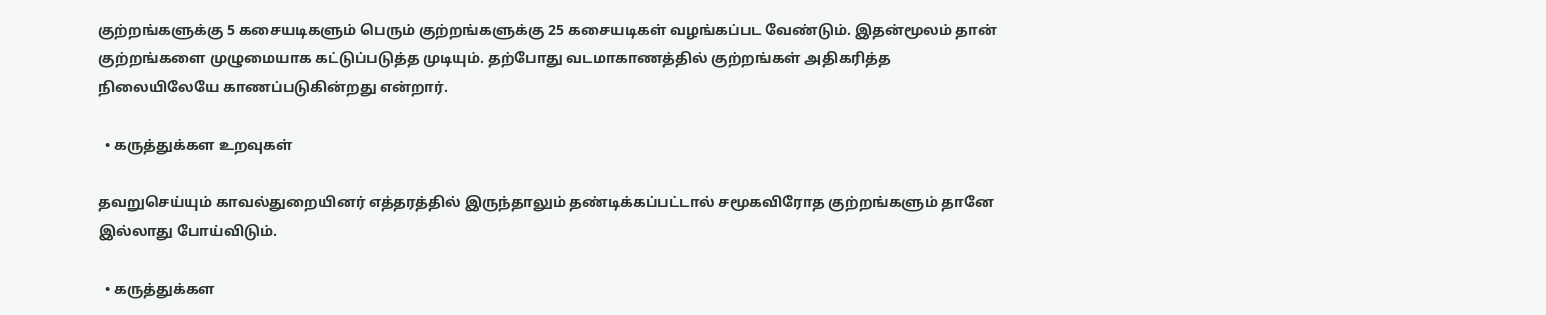குற்றங்களுக்கு 5 கசையடிகளும் பெரும் குற்றங்களுக்கு 25 கசையடிகள் வழங்கப்பட வேண்டும். இதன்மூலம் தான் குற்றங்களை முழுமையாக கட்டுப்படுத்த முடியும். தற்போது வடமாகாணத்தில் குற்றங்கள் அதிகரித்த நிலையிலேயே காணப்படுகின்றது என்றார்.

  • கருத்துக்கள உறவுகள்

தவறுசெய்யும் காவல்துறையினர் எத்தரத்தில் இருந்தாலும் தண்டிக்கப்பட்டால் சமூகவிரோத குற்றங்களும் தானே இல்லாது போய்விடும்.

  • கருத்துக்கள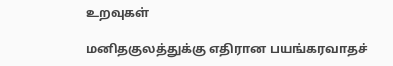உறவுகள்

மனிதகுலத்துக்கு எதிரான பயங்கரவாதச்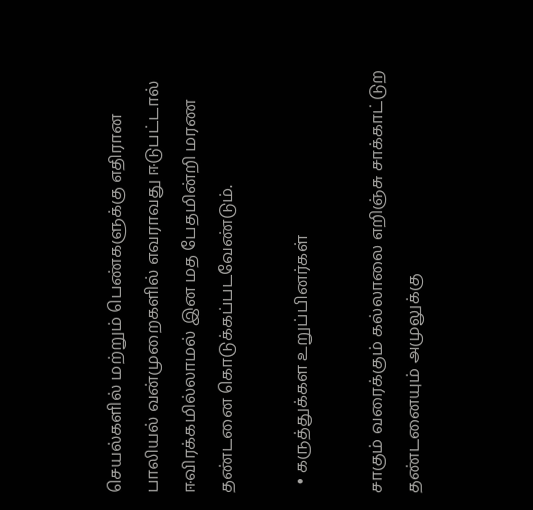செயல்களில் மற்றும் பெண்களுக்கு எதிரான பாலியல் வன்முறைகளில் எவராவது ஈடுபட்டால் ஈவிரக்கமில்லாமல் இன மத பேதமின்றி மரண தண்டனை கொடுக்கப்படவேண்டும்.

  • கருத்துக்கள உறுப்பினர்கள்

சாகும் வரைக்கும் கல்லாலை எறிஞ்சு சாக்காட்டுற தண்டனையும் அமுலுக்கு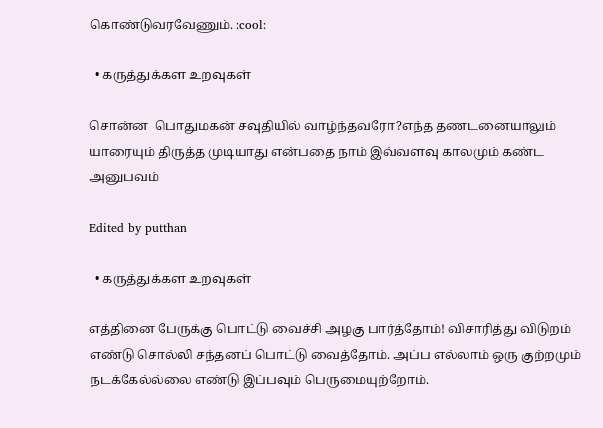கொண்டுவரவேணும். :cool:

  • கருத்துக்கள உறவுகள்

சொன்ன  பொதுமகன் சவுதியில் வாழ்ந்தவரோ?எந்த தணடனையாலும் யாரையும் திருத்த முடியாது என்பதை நாம் இவ்வள‌வு காலமும் கண்ட அனுபவம்

Edited by putthan

  • கருத்துக்கள உறவுகள்

எத்தினை பேருக்கு பொட்டு வைச்சி அழகு பார்த்தோம்! விசாரித்து விடுறம் எண்டு சொல்லி சந்தனப் பொட்டு வைத்தோம். அப்ப எல்லாம் ஒரு குற்றமும் நடக்கேல்ல்லை எண்டு இப்பவும் பெருமையுற்றோம்.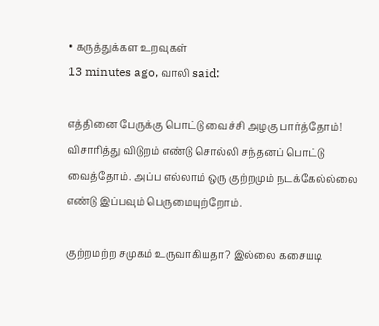• கருத்துக்கள உறவுகள்
13 minutes ago, வாலி said:

எத்தினை பேருக்கு பொட்டு வைச்சி அழகு பார்த்தோம்! விசாரித்து விடுறம் எண்டு சொல்லி சந்தனப் பொட்டு வைத்தோம். அப்ப எல்லாம் ஒரு குற்றமும் நடக்கேல்ல்லை எண்டு இப்பவும் பெருமையுற்றோம்.

குற்றமற்ற சமுகம் உருவாகியதா? இல்லை கசையடி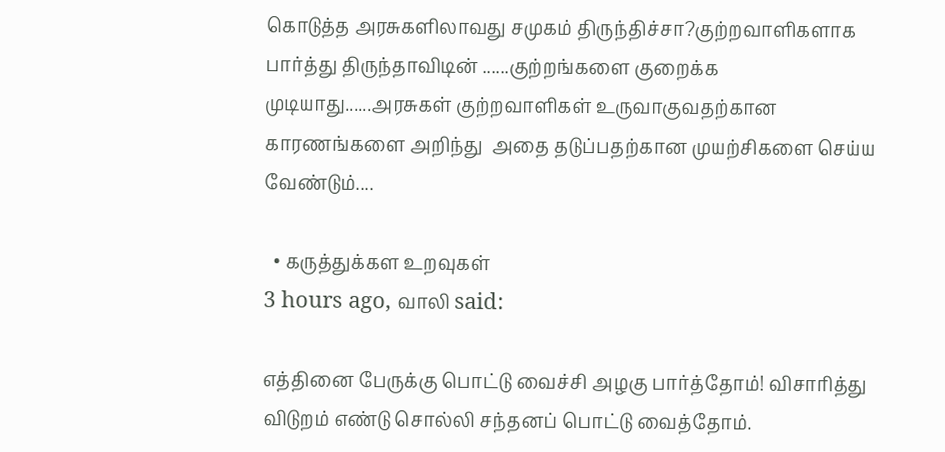கொடுத்த அரசுகளிலாவது சமுகம் திருந்திச்சா?குற்றவாளிகளாக பார்த்து திருந்தாவிடின் ......குற்றங்களை குறைக்க முடியாது......அரசுகள் குற்றவாளிகள் உருவாகுவத‌ற்கான காரணங்களை அறிந்து  அதை தடுப்பதற்கான முயற்சிகளை செய்ய வேண்டும்....

  • கருத்துக்கள உறவுகள்
3 hours ago, வாலி said:

எத்தினை பேருக்கு பொட்டு வைச்சி அழகு பார்த்தோம்! விசாரித்து விடுறம் எண்டு சொல்லி சந்தனப் பொட்டு வைத்தோம்.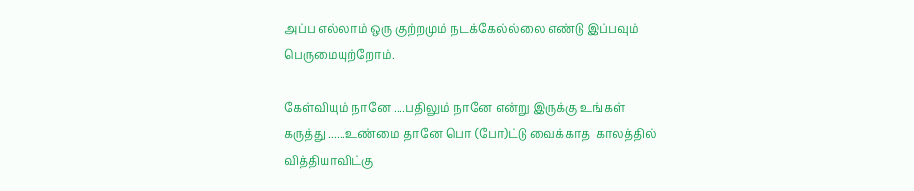அப்ப எல்லாம் ஒரு குற்றமும் நடக்கேல்ல்லை எண்டு இப்பவும் பெருமையுற்றோம்.

கேள்வியும் நானே ....பதிலும் நானே என்று இருக்கு உங்கள் கருத்து ......உண்மை தானே பொ (போ)ட்டு வைக்காத  காலத்தில்
வித்தியாவிட்கு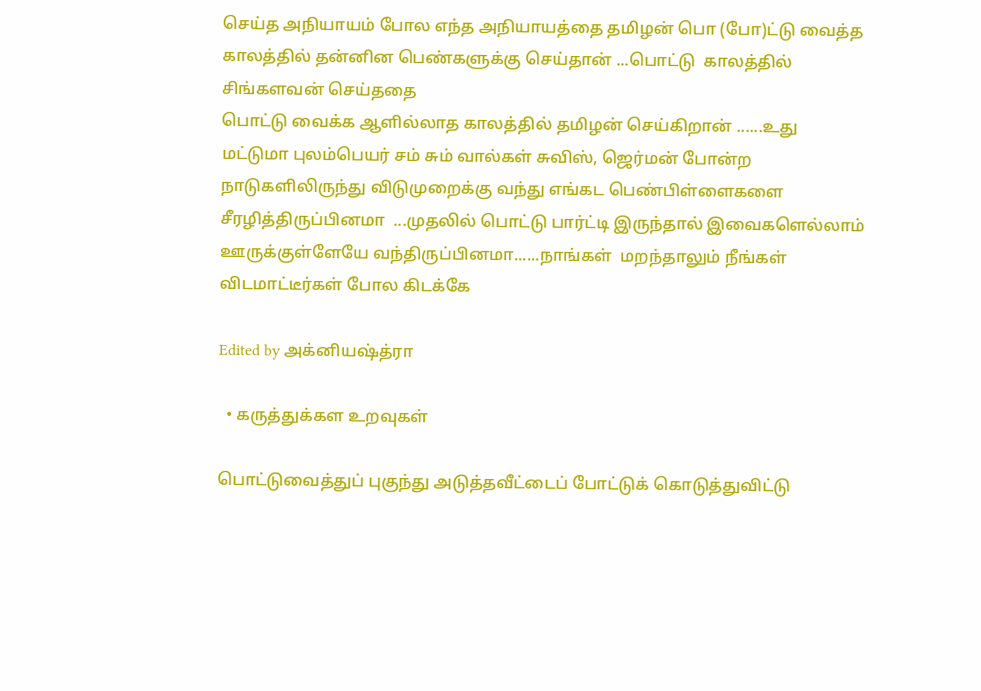செய்த அநியாயம் போல எந்த அநியாயத்தை தமிழன் பொ (போ)ட்டு வைத்த காலத்தில் தன்னின பெண்களுக்கு செய்தான் ...பொட்டு  காலத்தில் சிங்களவன் செய்ததை
பொட்டு வைக்க ஆளில்லாத காலத்தில் தமிழன் செய்கிறான் ......உது மட்டுமா புலம்பெயர் சம் சும் வால்கள் சுவிஸ், ஜெர்மன் போன்ற நாடுகளிலிருந்து விடுமுறைக்கு வந்து எங்கட பெண்பிள்ளைகளை சீரழித்திருப்பினமா  ...முதலில் பொட்டு பார்ட்டி இருந்தால் இவைகளெல்லாம் ஊருக்குள்ளேயே வந்திருப்பினமா......நாங்கள்  மறந்தாலும் நீங்கள் விடமாட்டீர்கள் போல கிடக்கே

Edited by அக்னியஷ்த்ரா

  • கருத்துக்கள உறவுகள்

பொட்டுவைத்துப் புகுந்து அடுத்தவீட்டைப் போட்டுக் கொடுத்துவிட்டு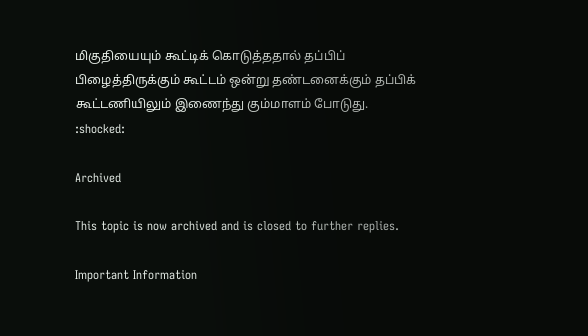மிகுதியையும் கூட்டிக் கொடுத்ததால் தப்பிப் பிழைத்திருக்கும் கூட்டம் ஒன்று தண்டனைக்கும் தப்பிக் கூட்டணியிலும் இணைந்து கும்மாளம் போடுது. :shocked:

Archived

This topic is now archived and is closed to further replies.

Important Information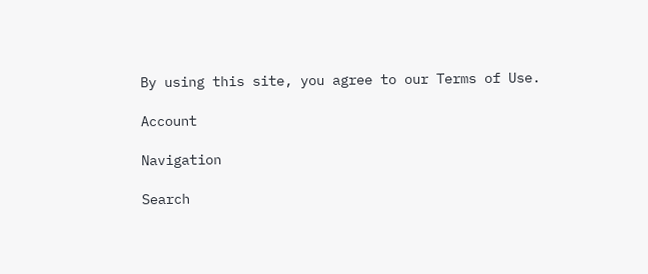By using this site, you agree to our Terms of Use.

Account

Navigation

Search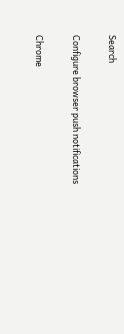Search

Configure browser push notifications

Chrome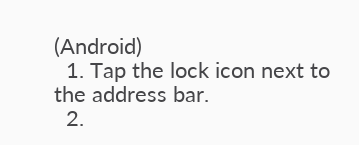(Android)
  1. Tap the lock icon next to the address bar.
  2.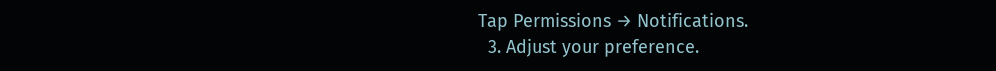Tap Permissions → Notifications.
  3. Adjust your preference.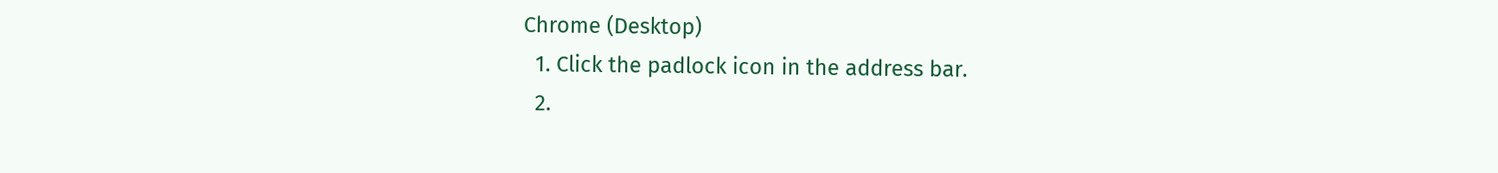Chrome (Desktop)
  1. Click the padlock icon in the address bar.
  2.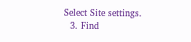Select Site settings.
  3. Find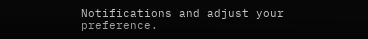Notifications and adjust your preference.